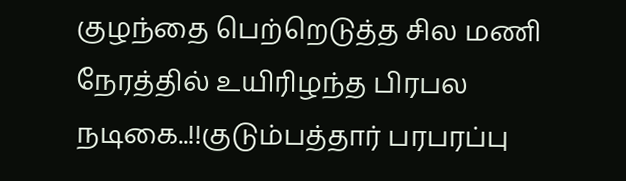குழந்தை பெற்றெடுத்த சில மணி நேரத்தில் உயிரிழந்த பிரபல நடிகை..!!குடும்பத்தார் பரபரப்பு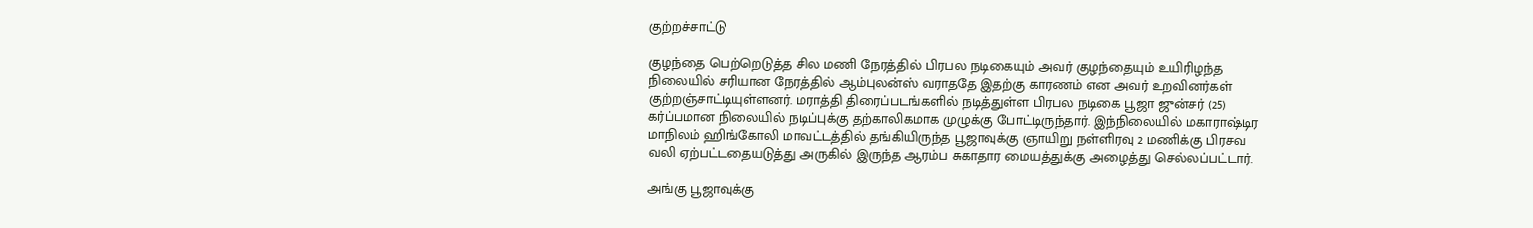குற்றச்சாட்டு

குழந்தை பெற்றெடுத்த சில மணி நேரத்தில் பிரபல நடிகையும் அவர் குழந்தையும் உயிரிழந்த நிலையில் சரியான நேரத்தில் ஆம்புலன்ஸ் வராததே இதற்கு காரணம் என அவர் உறவினர்கள் குற்றஞ்சாட்டியுள்ளனர். மராத்தி திரைப்படங்களில் நடித்துள்ள பிரபல நடிகை பூஜா ஜுன்சர் (25) கர்ப்பமான நிலையில் நடிப்புக்கு தற்காலிகமாக முழுக்கு போட்டிருந்தார். இந்நிலையில் மகாராஷ்டிர மாநிலம் ஹிங்கோலி மாவட்டத்தில் தங்கியிருந்த பூஜாவுக்கு ஞாயிறு நள்ளிரவு 2 மணிக்கு பிரசவ வலி ஏற்பட்டதையடுத்து அருகில் இருந்த ஆரம்ப சுகாதார மையத்துக்கு அழைத்து செல்லப்பட்டார்.

அங்கு பூஜாவுக்கு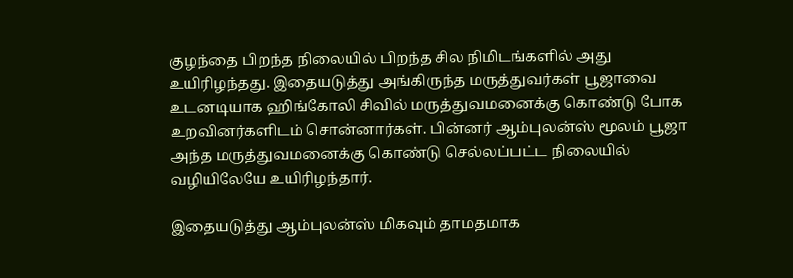குழந்தை பிறந்த நிலையில் பிறந்த சில நிமிடங்களில் அது உயிரிழந்தது. இதையடுத்து அங்கிருந்த மருத்துவர்கள் பூஜாவை உடனடியாக ஹிங்கோலி சிவில் மருத்துவமனைக்கு கொண்டு போக உறவினர்களிடம் சொன்னார்கள். பின்னர் ஆம்புலன்ஸ் மூலம் பூஜா அந்த மருத்துவமனைக்கு கொண்டு செல்லப்பட்ட நிலையில் வழியிலேயே உயிரிழந்தார்.

இதையடுத்து ஆம்புலன்ஸ் மிகவும் தாமதமாக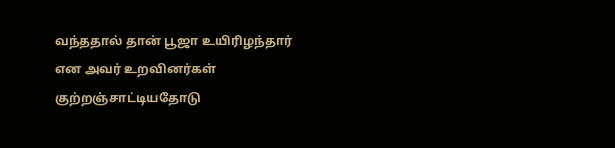வந்ததால் தான் பூஜா உயிரிழந்தார் என அவர் உறவினர்கள் குற்றஞ்சாட்டியதோடு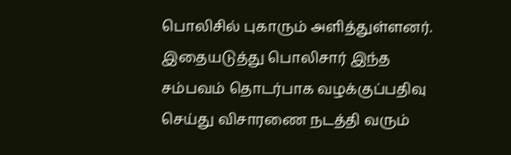பொலிசில் புகாரும் அளித்துள்ளனர். இதையடுத்து பொலிசார் இந்த சம்பவம் தொடர்பாக வழக்குப்பதிவு செய்து விசாரணை நடத்தி வரும்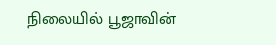நிலையில் பூஜாவின்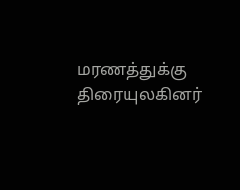மரணத்துக்கு திரையுலகினர்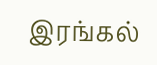இரங்கல்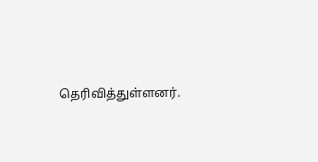தெரிவித்துள்ளனர்.